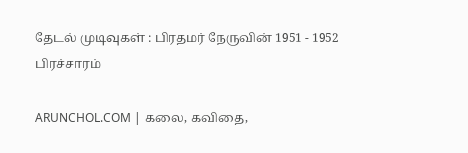தேடல் முடிவுகள் : பிரதமர் நேருவின் 1951 - 1952 பிரச்சாரம்

ARUNCHOL.COM | கலை, கவிதை,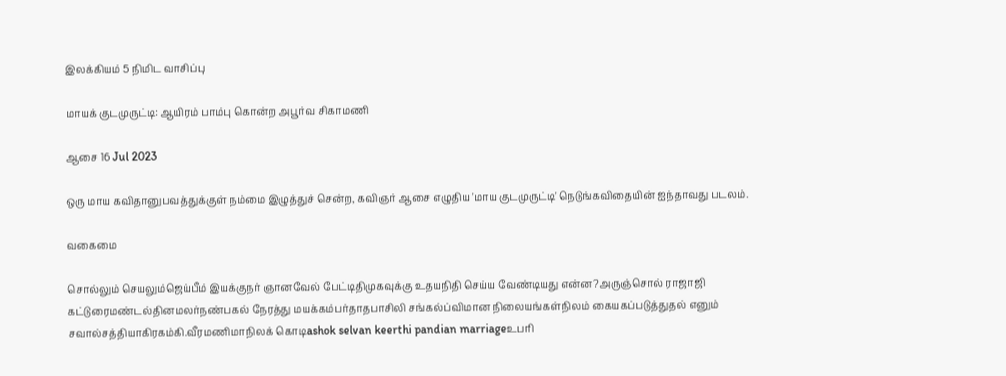இலக்கியம் 5 நிமிட வாசிப்பு

மாயக் குடமுருட்டி: ஆயிரம் பாம்பு கொன்ற அபூர்வ சிகாமணி

ஆசை 16 Jul 2023

ஒரு மாய கவிதானுபவத்துக்குள் நம்மை இழுத்துச் சென்ற, கவிஞர் ஆசை எழுதிய 'மாய குடமுருட்டி' நெடுங்கவிதையின் ஐந்தாவது படலம்.

வகைமை

சொல்லும் செயலும்ஜெய்பீம் இயக்குநர் ஞானவேல் பேட்டிதிமுகவுக்கு உதயநிதி செய்ய வேண்டியது என்ன?அருஞ்சொல் ராஜாஜி கட்டுரைமண்டல்தினமலர்நண்பகல் நேரத்து மயக்கம்பர்தாதபாசிலி சங்கல்ப்விமான நிலையங்கள்நிலம் கையகப்படுத்துதல் எனும் சவால்சத்தியாகிரகம்கி.வீரமணிமாநிலக் கொடிashok selvan keerthi pandian marriageஉபரி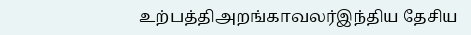உற்பத்திஅறங்காவலர்இந்திய தேசிய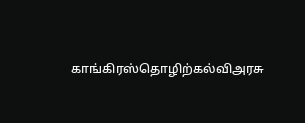காங்கிரஸ்தொழிற்கல்விஅரசு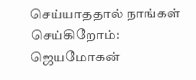செய்யாததால் நாங்கள் செய்கிறோம்: ஜெயமோகன்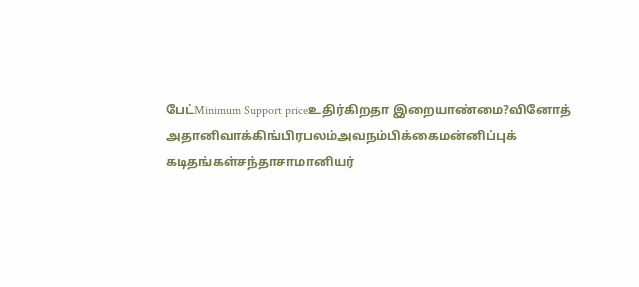பேட்Minimum Support priceஉதிர்கிறதா இறையாண்மை?வினோத் அதானிவாக்கிங்பிரபலம்அவநம்பிக்கைமன்னிப்புக் கடிதங்கள்சந்தாசாமானியர்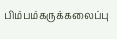பிம்பம்கருக்கலைப்பு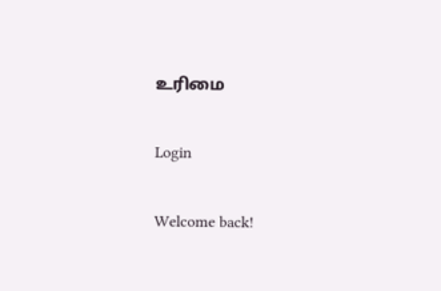உரிமை

Login

Welcome back!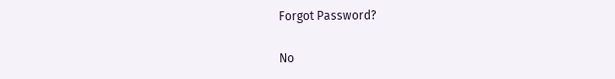Forgot Password?

No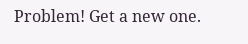Problem! Get a new one.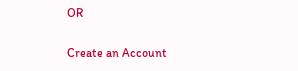OR

Create an Account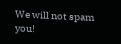We will not spam you!